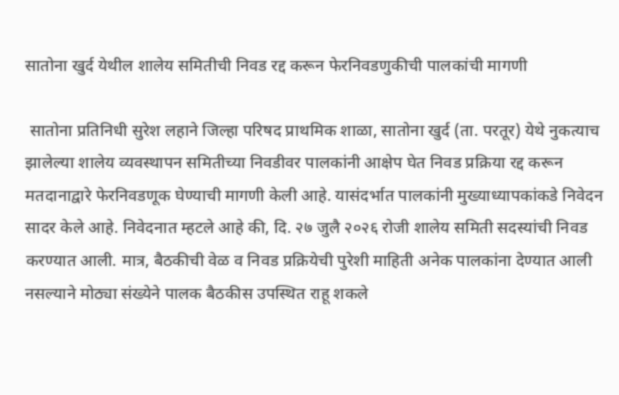सातोना खुर्द येथील शालेय समितीची निवड रद्द करून फेरनिवडणुकीची पालकांची मागणी

 सातोना प्रतिनिधी सुरेश लहाने जिल्हा परिषद प्राथमिक शाळा, सातोना खुर्द (ता. परतूर) येथे नुकत्याच झालेल्या शालेय व्यवस्थापन समितीच्या निवडीवर पालकांनी आक्षेप घेत निवड प्रक्रिया रद्द करून मतदानाद्वारे फेरनिवडणूक घेण्याची मागणी केली आहे. यासंदर्भात पालकांनी मुख्याध्यापकांकडे निवेदन सादर केले आहे. निवेदनात म्हटले आहे की, दि. २७ जुलै २०२६ रोजी शालेय समिती सदस्यांची निवड करण्यात आली. मात्र, बैठकीची वेळ व निवड प्रक्रियेची पुरेशी माहिती अनेक पालकांना देण्यात आली नसल्याने मोठ्या संख्येने पालक बैठकीस उपस्थित राहू शकले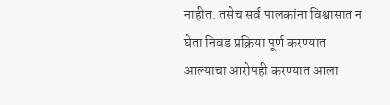नाहीत. तसेच सर्व पालकांना विश्वासात न घेता निवड प्रक्रिया पूर्ण करण्यात आल्याचा आरोपही करण्यात आला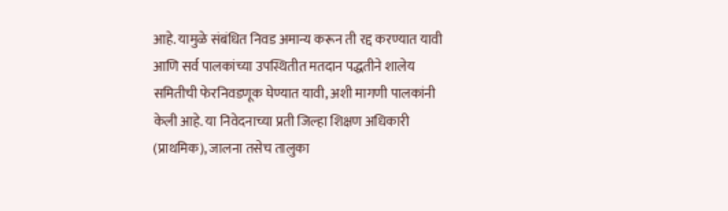आहे. यामुळे संबंधित निवड अमान्य करून ती रद्द करण्यात यावी आणि सर्व पालकांच्या उपस्थितीत मतदान पद्धतीने शालेय समितीची फेरनिवडणूक घेण्यात यावी, अशी मागणी पालकांनी केली आहे. या निवेदनाच्या प्रती जिल्हा शिक्षण अधिकारी  (प्राथमिक), जालना तसेच तालुका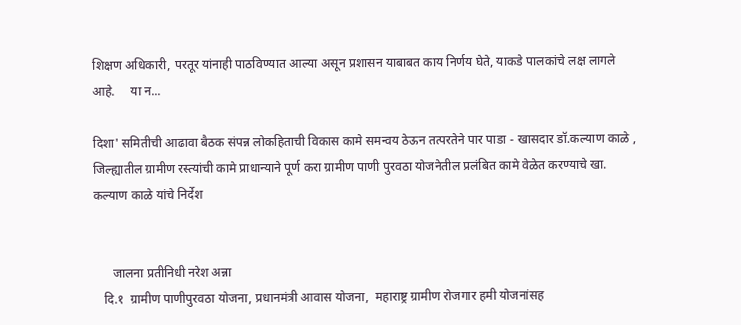शिक्षण अधिकारी, परतूर यांनाही पाठविण्यात आल्या असून प्रशासन याबाबत काय निर्णय घेते, याकडे पालकांचे लक्ष लागले आहे.     या न...

दिशा' समितीची आढावा बैठक संपन्न लोकहिताची विकास कामे समन्वय ठेऊन तत्परतेने पार पाडा - खासदार डॉ.कल्याण काळे , जिल्ह्यातील ग्रामीण रस्त्यांची कामे प्राधान्याने पूर्ण करा ग्रामीण पाणी पुरवठा योजनेतील प्रलंबित कामे वेळेत करण्याचे खा. कल्याण काळे यांचे निर्देश


      जालना प्रतीनिधी नरेश अन्ना
   दि.१  ग्रामीण पाणीपुरवठा योजना, प्रधानमंत्री आवास योजना,  महाराष्ट्र ग्रामीण रोजगार हमी योजनांसह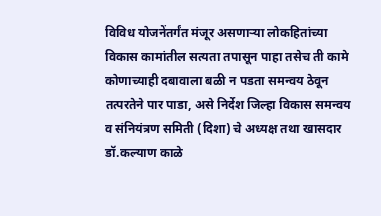विविध योजनेंतर्गंत मंजूर असणाऱ्या लोकहितांच्या विकास कामांतील सत्यता तपासून पाहा तसेच ती कामे कोणाच्याही दबावाला बळी न पडता समन्वय ठेवून तत्परतेने पार पाडा, असे निर्देश जिल्हा विकास समन्वय व संनियंत्रण समिती (दिशा) चे अध्यक्ष तथा खासदार डॉ.कल्याण काळे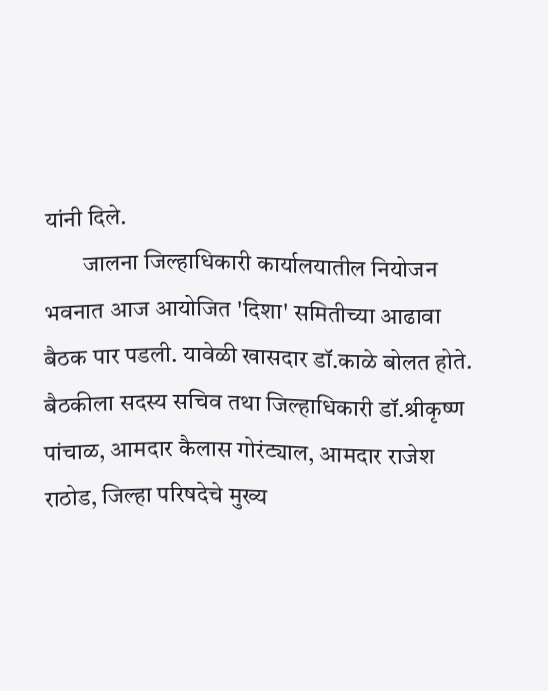यांनी दिले.
        जालना जिल्हाधिकारी कार्यालयातील नियोजन भवनात आज आयोजित 'दिशा' समितीच्या आढावा बैठक पार पडली. यावेळी खासदार डॉ.काळे बोलत होते.  बैठकीला सदस्य सचिव तथा जिल्हाधिकारी डॉ.श्रीकृष्ण पांचाळ, आमदार कैलास गोरंट्याल, आमदार राजेश राठोड, जिल्हा परिषदेचे मुख्य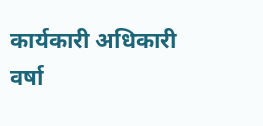कार्यकारी अधिकारी वर्षा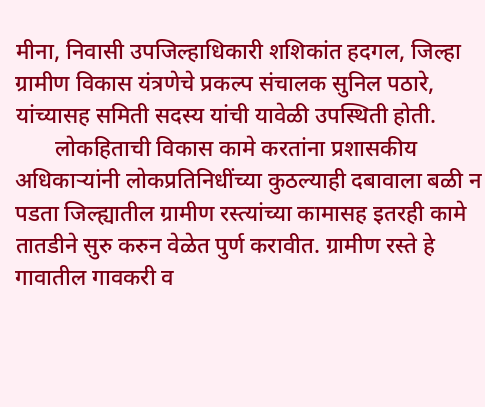मीना, निवासी उपजिल्हाधिकारी शशिकांत हदगल, जिल्हा ग्रामीण विकास यंत्रणेचे प्रकल्प संचालक सुनिल पठारे, यांच्यासह समिती सदस्य यांची यावेळी उपस्थिती होती.
       लोकहिताची विकास कामे करतांना प्रशासकीय अधिकाऱ्यांनी लोकप्रतिनिधींच्या कुठल्याही दबावाला बळी न पडता जिल्ह्यातील ग्रामीण रस्त्यांच्या कामासह इतरही कामे तातडीने सुरु करुन वेळेत पुर्ण करावीत. ग्रामीण रस्ते हे गावातील गावकरी व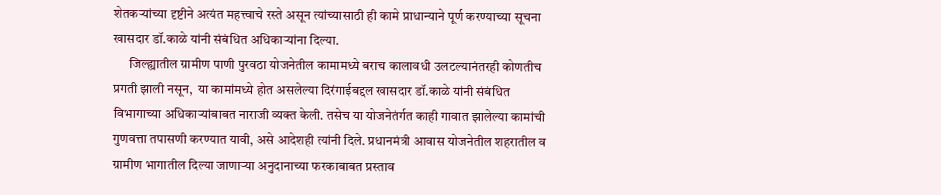शेतकऱ्यांच्या दृष्टीने अत्यंत महत्त्वाचे रस्ते असून त्यांच्यासाठी ही कामे प्राधान्याने पूर्ण करण्याच्या सूचना खासदार डॉ.काळे यांनी संबंधित अधिकाऱ्यांना दिल्या.
      जिल्ह्यातील ग्रामीण पाणी पुरवठा योजनेतील कामामध्ये बराच कालावधी उलटल्यानंतरही कोणतीच प्रगती झाली नसून,  या कामांमध्ये होत असलेल्या दिरंगाईबद्दल खासदार डॉ.काळे यांनी संबंधित विभागाच्या अधिकाऱ्यांबाबत नाराजी व्यक्त केली. तसेच या योजनेतंर्गत काही गावात झालेल्या कामांची गुणवत्ता तपासणी करण्यात यावी, असे आदेशही त्यांनी दिले. प्रधानमंत्री आवास योजनेतील शहरातील व ग्रामीण भागातील दिल्या जाणाऱ्या अनुदानाच्या फरकाबाबत प्रस्ताव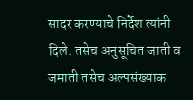सादर करण्याचे निर्देश त्यांनी दिले. तसेच अनुसूचित जाती व जमाती तसेच अल्पसंख्याक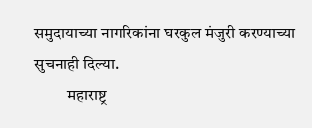समुदायाच्या नागरिकांना घरकुल मंजुरी करण्याच्या सुचनाही दिल्या.
          महाराष्ट्र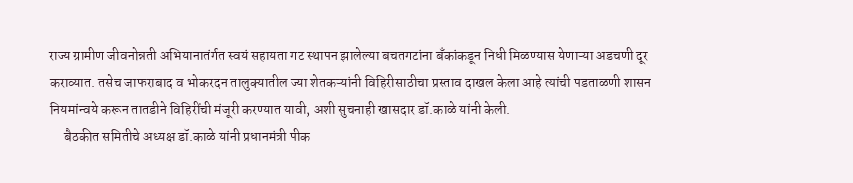राज्य ग्रामीण जीवनोन्नती अभियानातंर्गत स्वयं सहायता गट स्थापन झालेल्या बचतगटांना बँकांकडून निधी मिळण्यास येणाऱ्या अडचणी दूर कराव्यात. तसेच जाफराबाद व भोकरदन तालुक्यातील ज्या शेतकऱ्यांनी विहिरीसाठीचा प्रस्ताव दाखल केला आहे त्यांची पडताळणी शासन नियमांन्वये करून तातडीने विहिरींची मंजूरी करण्यात यावी, अशी सुचनाही खासदार डॉ.काळे यांनी केली.
     बैठकीत समितीचे अध्यक्ष डॉ.काळे यांनी प्रधानमंत्री पीक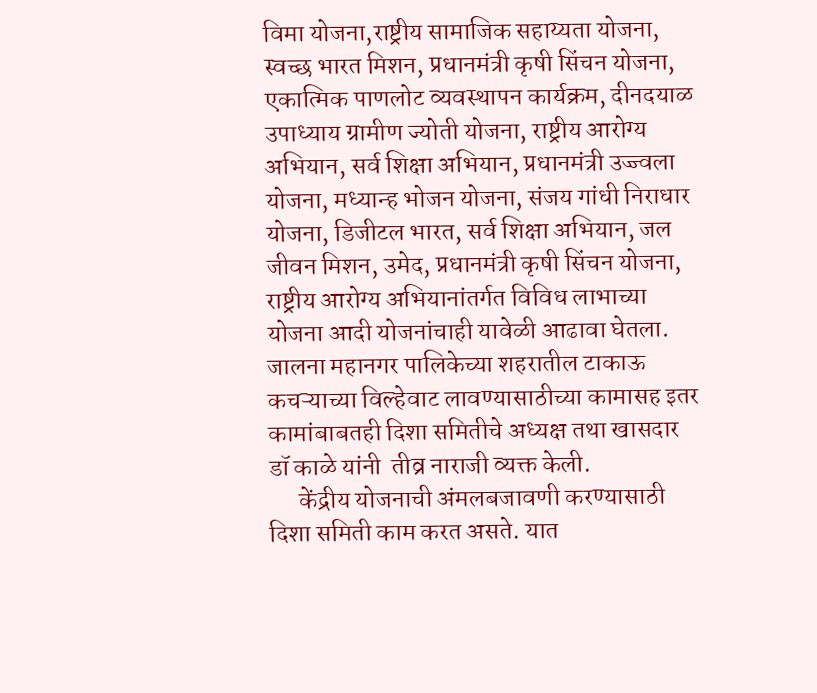विमा योजना,राष्ट्रीय सामाजिक सहाय्यता योजना, स्वच्छ भारत मिशन, प्रधानमंत्री कृषी सिंचन योजना, एकात्मिक पाणलोट व्यवस्थापन कार्यक्रम, दीनदयाळ उपाध्याय ग्रामीण ज्योती योजना, राष्ट्रीय आरोग्य अभियान, सर्व शिक्षा अभियान, प्रधानमंत्री उज्ज्वला योजना, मध्यान्ह भोजन योजना, संजय गांधी निराधार योजना, डिजीटल भारत, सर्व शिक्षा अभियान, जल जीवन मिशन, उमेद, प्रधानमंत्री कृषी सिंचन योजना, राष्ट्रीय आरोग्य अभियानांतर्गत विविध लाभाच्या योजना आदी योजनांचाही यावेळी आढावा घेतला. जालना महानगर पालिकेच्या शहरातील टाकाऊ कचऱ्याच्या विल्हेवाट लावण्यासाठीच्या कामासह इतर कामांबाबतही दिशा समितीचे अध्यक्ष तथा खासदार डॉ काळे यांनी  तीव्र नाराजी व्यक्त केली.
      केंद्रीय योजनाची अंमलबजावणी करण्यासाठी दिशा समिती काम करत असते. यात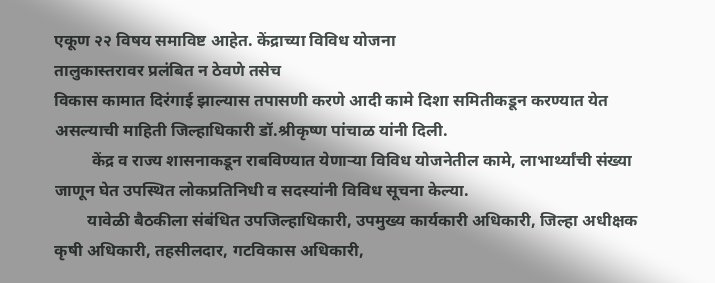एकूण २२ विषय समाविष्ट आहेत. केंद्राच्या विविध योजना
तालुकास्तरावर प्रलंबित न ठेवणे तसेच
विकास कामात दिरंगाई झाल्यास तपासणी करणे आदी कामे दिशा समितीकडून करण्यात येत असल्याची माहिती जिल्हाधिकारी डॉ.श्रीकृष्ण पांचाळ यांनी दिली.
         केंद्र व राज्य शासनाकडून राबविण्यात येणाऱ्या विविध योजनेतील कामे, लाभार्थ्यांची संख्या जाणून घेत उपस्थित लोकप्रतिनिधी व सदस्यांनी विविध सूचना केल्या.
        यावेळी बैठकीला संबंधित उपजिल्हाधिकारी, उपमुख्य कार्यकारी अधिकारी, जिल्हा अधीक्षक कृषी अधिकारी, तहसीलदार, गटविकास अधिकारी,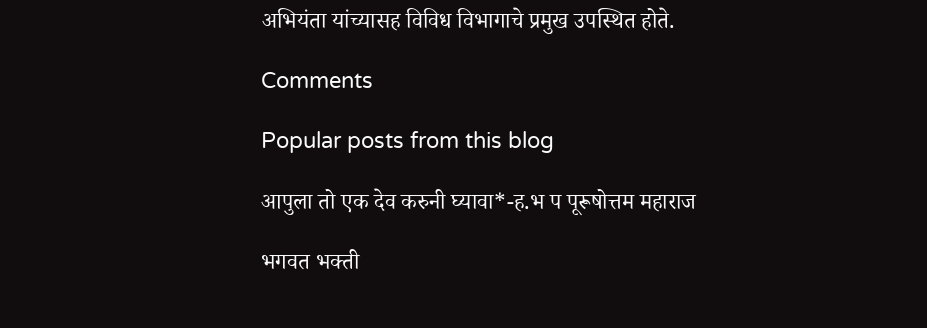अभियंता यांच्यासह विविध विभागाचे प्रमुख उपस्थित होते.

Comments

Popular posts from this blog

आपुला तो एक देव करुनी घ्यावा*-ह.भ प पूरूषोत्तम महाराज

भगवत भक्ती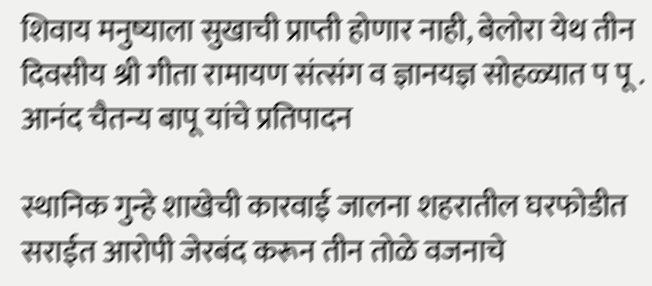शिवाय मनुष्याला सुखाची प्राप्ती होणार नाही, बेलोरा येथ तीन दिवसीय श्री गीता रामायण संत्संग व ज्ञानयज्ञ सोहळ्यात प पू . आनंद चैतन्य बापू यांचे प्रतिपादन

स्थानिक गुन्हे शाखेची कारवाई जालना शहरातील घरफोडीत सराईत आरोपी जेरबंद करून तीन तोळे वजनाचे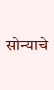सोन्याचे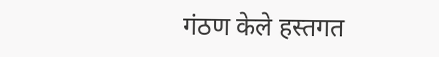गंठण केले हस्तगत